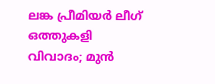ലങ്ക പ്രീമിയർ ലീഗ് ഒത്തുകളി വിവാദം; മുൻ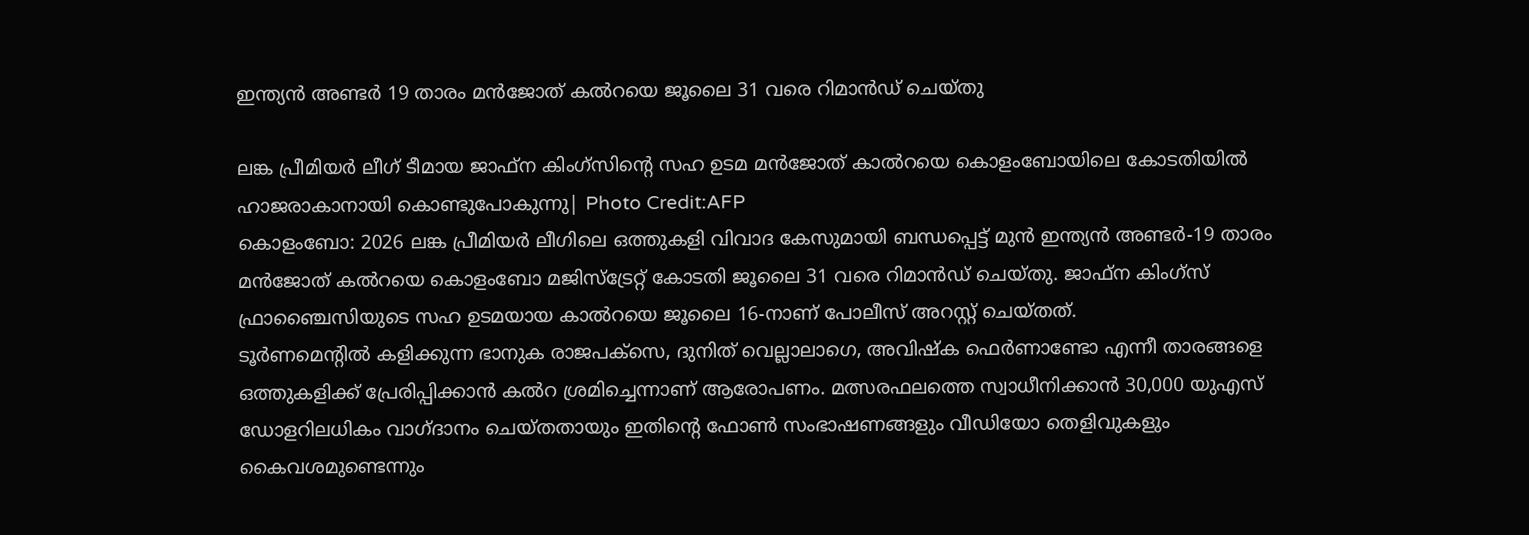ഇന്ത്യൻ അണ്ടർ 19 താരം മൻജോത് കൽറയെ ജൂലൈ 31 വരെ റിമാൻഡ് ചെയ്തു

ലങ്ക പ്രീമിയർ ലീഗ് ടീമായ ജാഫ്ന കിംഗ്സിന്റെ സഹ ഉടമ മൻജോത് കാൽറയെ കൊളംബോയിലെ കോടതിയിൽ ഹാജരാകാനായി കൊണ്ടുപോകുന്നു| Photo Credit:AFP
കൊളംബോ: 2026 ലങ്ക പ്രീമിയർ ലീഗിലെ ഒത്തുകളി വിവാദ കേസുമായി ബന്ധപ്പെട്ട് മുൻ ഇന്ത്യൻ അണ്ടർ-19 താരം മൻജോത് കൽറയെ കൊളംബോ മജിസ്ട്രേറ്റ് കോടതി ജൂലൈ 31 വരെ റിമാൻഡ് ചെയ്തു. ജാഫ്ന കിംഗ്സ് ഫ്രാഞ്ചൈസിയുടെ സഹ ഉടമയായ കാൽറയെ ജൂലൈ 16-നാണ് പോലീസ് അറസ്റ്റ് ചെയ്തത്.
ടൂർണമെന്റിൽ കളിക്കുന്ന ഭാനുക രാജപക്സെ, ദുനിത് വെല്ലാലാഗെ, അവിഷ്ക ഫെർണാണ്ടോ എന്നീ താരങ്ങളെ ഒത്തുകളിക്ക് പ്രേരിപ്പിക്കാൻ കൽറ ശ്രമിച്ചെന്നാണ് ആരോപണം. മത്സരഫലത്തെ സ്വാധീനിക്കാൻ 30,000 യുഎസ് ഡോളറിലധികം വാഗ്ദാനം ചെയ്തതായും ഇതിന്റെ ഫോൺ സംഭാഷണങ്ങളും വീഡിയോ തെളിവുകളും കൈവശമുണ്ടെന്നും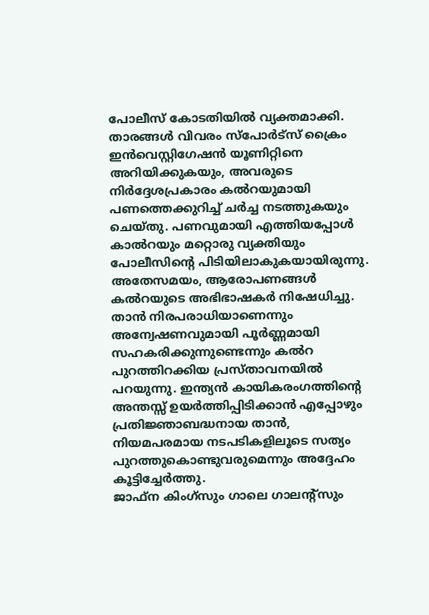പോലീസ് കോടതിയിൽ വ്യക്തമാക്കി.
താരങ്ങൾ വിവരം സ്പോർട്സ് ക്രൈം ഇൻവെസ്റ്റിഗേഷൻ യൂണിറ്റിനെ അറിയിക്കുകയും, അവരുടെ നിർദ്ദേശപ്രകാരം കൽറയുമായി പണത്തെക്കുറിച്ച് ചർച്ച നടത്തുകയും ചെയ്തു. പണവുമായി എത്തിയപ്പോൾ കാൽറയും മറ്റൊരു വ്യക്തിയും പോലീസിന്റെ പിടിയിലാകുകയായിരുന്നു.
അതേസമയം, ആരോപണങ്ങൾ കൽറയുടെ അഭിഭാഷകർ നിഷേധിച്ചു. താൻ നിരപരാധിയാണെന്നും അന്വേഷണവുമായി പൂർണ്ണമായി സഹകരിക്കുന്നുണ്ടെന്നും കൽറ പുറത്തിറക്കിയ പ്രസ്താവനയിൽ പറയുന്നു. ഇന്ത്യൻ കായികരംഗത്തിന്റെ അന്തസ്സ് ഉയർത്തിപ്പിടിക്കാൻ എപ്പോഴും പ്രതിജ്ഞാബദ്ധനായ താൻ, നിയമപരമായ നടപടികളിലൂടെ സത്യം പുറത്തുകൊണ്ടുവരുമെന്നും അദ്ദേഹം കൂട്ടിച്ചേർത്തു.
ജാഫ്ന കിംഗ്സും ഗാലെ ഗാലന്റ്സും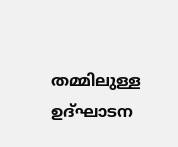തമ്മിലുള്ള ഉദ്ഘാടന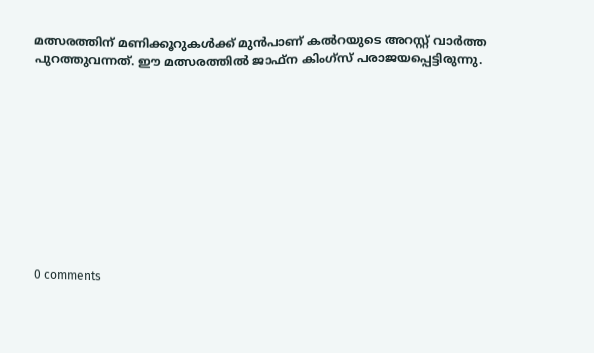മത്സരത്തിന് മണിക്കൂറുകൾക്ക് മുൻപാണ് കൽറയുടെ അറസ്റ്റ് വാർത്ത പുറത്തുവന്നത്. ഈ മത്സരത്തിൽ ജാഫ്ന കിംഗ്സ് പരാജയപ്പെട്ടിരുന്നു.











0 comments